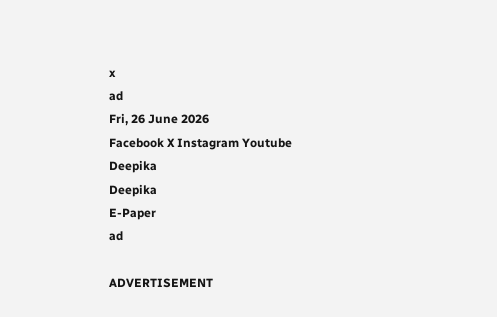x
ad
Fri, 26 June 2026
Facebook X Instagram Youtube
Deepika
Deepika
E-Paper
ad

ADVERTISEMENT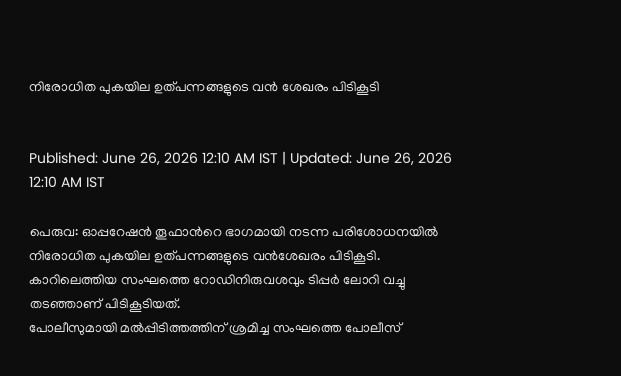നിരോധിത പുകയില ഉത്പന്നങ്ങളുടെ വന്‍ ശേഖരം പിടികൂടി


Published: June 26, 2026 12:10 AM IST | Updated: June 26, 2026 12:10 AM IST

പെരുവ: ഓപ്പറേഷന്‍ തൂഫാന്‍റെ ഭാഗമായി നടന്ന പരിശോധനയില്‍ നിരോധിത പുകയില ഉത്പന്നങ്ങളുടെ വന്‍ശേഖരം പിടികൂടി. കാറിലെത്തിയ സംഘത്തെ റോഡിനിരുവശവും ടിപ്പര്‍ ലോറി വച്ചു തടഞ്ഞാണ് പിടികൂടിയത്.
പോലീസുമായി മല്‍പ്പിടിത്തത്തിന് ശ്രമിച്ച സംഘത്തെ പോലീസ്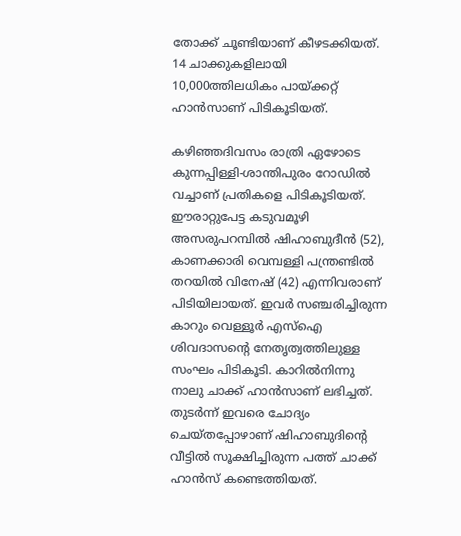തോക്ക് ചൂണ്ടിയാണ് കീഴടക്കിയത്. 14 ചാക്കുകളിലായി 10,000ത്തിലധികം പായ്ക്കറ്റ് ഹാന്‍സാണ് പിടികൂടിയത്.

കഴിഞ്ഞദിവസം രാത്രി ഏഴോടെ കുന്നപ്പിള്ളി-ശാന്തിപുരം റോഡില്‍ വച്ചാണ് പ്രതികളെ പിടികൂടിയത്. ഈരാറ്റുപേട്ട കടുവമൂഴി അസരുപറമ്പില്‍ ഷിഹാബുദീന്‍ (52), കാണക്കാരി വെമ്പള്ളി പന്ത്രണ്ടില്‍ തറയില്‍ വിനേഷ് (42) എന്നിവരാണ് പിടിയിലായത്. ഇവര്‍ സഞ്ചരിച്ചിരുന്ന കാറും വെള്ളൂര്‍ എസ്‌ഐ ശിവദാസന്‍റെ നേതൃത്വത്തിലുള്ള സംഘം പിടികൂടി. കാറില്‍നിന്നു നാലു ചാക്ക് ഹാന്‍സാണ് ലഭിച്ചത്. തുടര്‍ന്ന് ഇവരെ ചോദ്യം ചെയ്തപ്പോഴാണ് ഷിഹാബുദിന്‍റെ വീട്ടില്‍ സൂക്ഷിച്ചിരുന്ന പത്ത് ചാക്ക് ഹാന്‍സ് കണ്ടെത്തിയത്.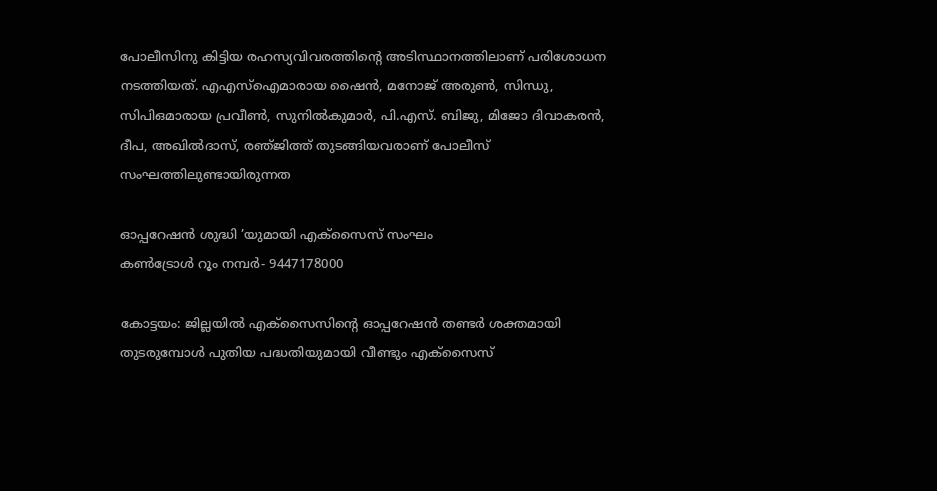പോലീസിനു കിട്ടിയ രഹസ്യവിവരത്തിന്‍റെ അടിസ്ഥാനത്തിലാണ് പരിശോധന നടത്തിയത്. എഎസ്‌ഐമാരായ ഷൈന്‍, മനോജ് അരുണ്‍, സിന്ധു, സിപിഒമാരായ പ്രവീണ്‍, സുനില്‍കുമാര്‍, പി.എസ്. ബിജു, മിജോ ദിവാകരന്‍, ദീപ, അഖില്‍ദാസ്, രഞ്‌ജിത്ത് തുടങ്ങിയവരാണ് പോലീസ് സംഘത്തിലുണ്ടായിരുന്നത

ഓപ്പറേഷൻ ശുദ്ധി ’യുമായി എക്‌സൈസ് സംഘം
കണ്‍ട്രോള്‍ റൂം നമ്പര്‍- 9447178000

കോട്ടയം: ജില്ലയില്‍ എക്‌സൈസിന്‍റെ ഓപ്പറേഷന്‍ തണ്ടര്‍ ശക്തമായി തുടരുമ്പോള്‍ പുതിയ പദ്ധതിയുമായി വീണ്ടും എക്‌സൈസ്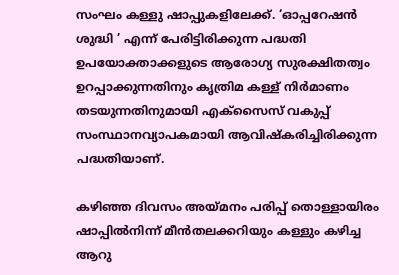സംഘം കള്ളു ഷാപ്പുകളിലേക്ക്. ‘ഓപ്പറേഷന്‍ ശുദ്ധി ’ എന്ന് പേരിട്ടിരിക്കുന്ന പദ്ധതി ഉപയോക്താക്കളുടെ ആരോഗ്യ സുരക്ഷിതത്വം ഉറപ്പാക്കുന്നതിനും കൃത്രിമ കള്ള് നിര്‍മാണം തടയുന്നതിനുമായി എക്സൈസ് വകുപ്പ് സംസ്ഥാനവ്യാപകമായി ആവിഷ്‌കരിച്ചിരിക്കുന്ന പദ്ധതിയാണ്.

കഴിഞ്ഞ ദിവസം അയ്മനം പരിപ്പ് തൊള്ളായിരം ഷാപ്പില്‍നിന്ന് മീൻതലക്കറിയും കള്ളും കഴിച്ച ആറു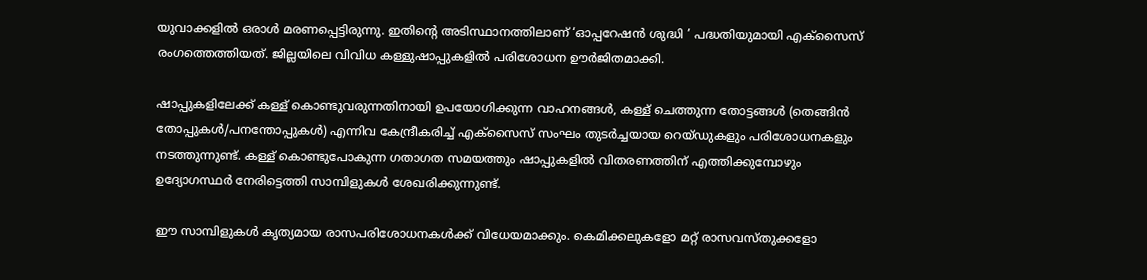യുവാക്കളില്‍ ഒരാള്‍ മരണപ്പെട്ടിരുന്നു. ഇതിന്‍റെ അടിസ്ഥാനത്തിലാണ് ‘ഓപ്പറേഷന്‍ ശുദ്ധി ’ പദ്ധതിയുമായി എക്‌സൈസ് രംഗത്തെത്തിയത്. ജില്ലയിലെ വിവിധ കള്ളുഷാപ്പുകളില്‍ പരിശോധന ഊര്‍ജിതമാക്കി.

ഷാപ്പുകളിലേക്ക് കള്ള് കൊണ്ടുവരുന്നതിനായി ഉപയോഗിക്കുന്ന വാഹനങ്ങള്‍, കള്ള് ചെത്തുന്ന തോട്ടങ്ങള്‍ (തെങ്ങിന്‍ തോപ്പുകള്‍/പനന്തോപ്പുകള്‍) എന്നിവ കേന്ദ്രീകരിച്ച് എക്സൈസ് സംഘം തുടര്‍ച്ചയായ റെയ്ഡുകളും പരിശോധനകളും നടത്തുന്നുണ്ട്. കള്ള് കൊണ്ടുപോകുന്ന ഗതാഗത സമയത്തും ഷാപ്പുകളില്‍ വിതരണത്തിന് എത്തിക്കുമ്പോഴും ഉദ്യോഗസ്ഥര്‍ നേരിട്ടെത്തി സാമ്പിളുകള്‍ ശേഖരിക്കുന്നുണ്ട്.

ഈ സാമ്പിളുകള്‍ കൃത്യമായ രാസപരിശോധനകള്‍ക്ക് വിധേയമാക്കും. കെമിക്കലുകളോ മറ്റ് രാസവസ്തുക്കളോ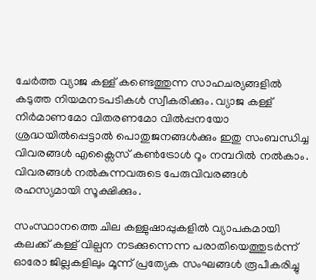ചേര്‍ത്ത വ്യാജ കള്ള് കണ്ടെത്തുന്ന സാഹചര്യങ്ങളില്‍ കടുത്ത നിയമനടപടികള്‍ സ്വീകരിക്കും. വ്യാജ കള്ള് നിര്‍മാണമോ വിതരണമോ വിൽപ്പനയോ ശ്രദ്ധയില്‍പ്പെട്ടാല്‍ പൊതുജനങ്ങള്‍ക്കും ഇതു സംബന്ധിച്ച വിവരങ്ങള്‍ എക്സൈസ് കണ്‍ട്രോള്‍ റൂം നമ്പറില്‍ നൽകാം. വിവരങ്ങള്‍ നല്‍കുന്നവരുടെ പേരുവിവരങ്ങള്‍ രഹസ്യമായി സൂക്ഷിക്കും.

സംസ്ഥാനത്തെ ചില കള്ളുഷാപ്പുകളില്‍ വ്യാപകമായി കലക്ക് കള്ള് വില്പന നടക്കുന്നെന്ന പരാതിയെത്തുടര്‍ന്ന് ഓരോ ജില്ലകളിലും മൂന്ന് പ്രത്യേക സംഘങ്ങള്‍ രൂപീകരിച്ചു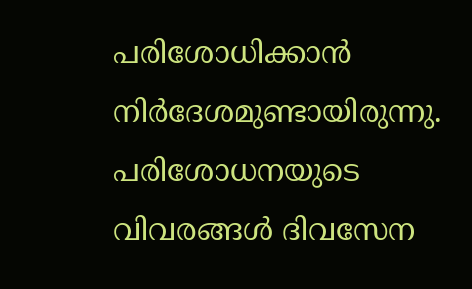പരിശോധിക്കാന്‍ നിര്‍ദേശമുണ്ടായിരുന്നു. പരിശോധനയുടെ വിവരങ്ങള്‍ ദിവസേന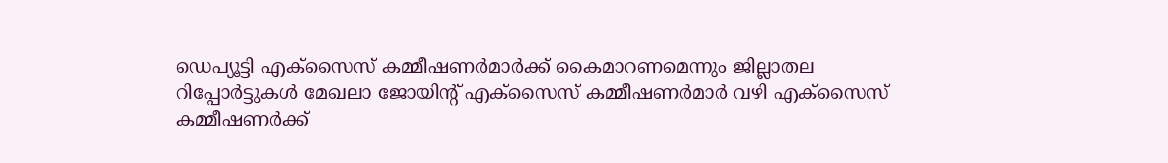ഡെപ്യൂട്ടി എക്‌സൈസ് കമ്മീഷണര്‍മാര്‍ക്ക് കൈമാറണമെന്നും ജില്ലാതല റിപ്പോര്‍ട്ടുകള്‍ മേഖലാ ജോയിന്‍റ് എക്‌സൈസ് കമ്മീഷണര്‍മാര്‍ വഴി എക്‌സൈസ് കമ്മീഷണര്‍ക്ക്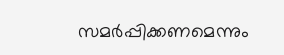സമര്‍പ്പിക്കണമെന്നും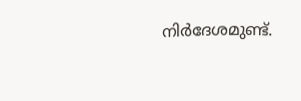നിര്‍ദേശമുണ്ട്.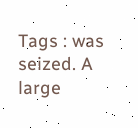Tags : was seized. A large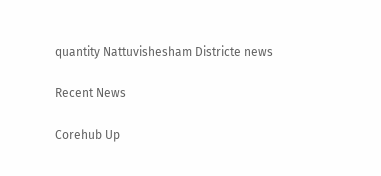quantity Nattuvishesham Districte news

Recent News

Corehub Up